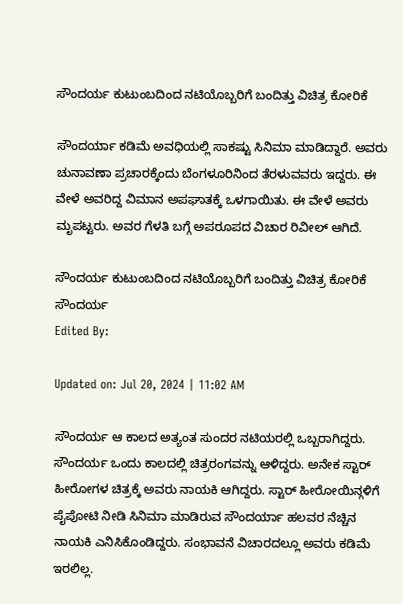ಸೌಂದರ್ಯ ಕುಟುಂಬದಿಂದ ನಟಿಯೊಬ್ಬರಿಗೆ ಬಂದಿತ್ತು ವಿಚಿತ್ರ ಕೋರಿಕೆ

ಸೌಂದರ್ಯಾ ಕಡಿಮೆ ಅವಧಿಯಲ್ಲಿ ಸಾಕಷ್ಟು ಸಿನಿಮಾ ಮಾಡಿದ್ದಾರೆ. ಅವರು ಚುನಾವಣಾ ಪ್ರಚಾರಕ್ಕೆಂದು ಬೆಂಗಳೂರಿನಿಂದ ತೆರಳುವವರು ಇದ್ದರು. ಈ ವೇಳೆ ಅವರಿದ್ದ ವಿಮಾನ ಅಪಘಾತಕ್ಕೆ ಒಳಗಾಯಿತು. ಈ ವೇಳೆ ಅವರು ಮೃಪಟ್ಟರು. ಅವರ ಗೆಳತಿ ಬಗ್ಗೆ ಅಪರೂಪದ ವಿಚಾರ ರಿವೀಲ್ ಆಗಿದೆ.

ಸೌಂದರ್ಯ ಕುಟುಂಬದಿಂದ ನಟಿಯೊಬ್ಬರಿಗೆ ಬಂದಿತ್ತು ವಿಚಿತ್ರ ಕೋರಿಕೆ
ಸೌಂದರ್ಯ
Edited By:

Updated on: Jul 20, 2024 | 11:02 AM

ಸೌಂದರ್ಯ ಆ ಕಾಲದ ಅತ್ಯಂತ ಸುಂದರ ನಟಿಯರಲ್ಲಿ ಒಬ್ಬರಾಗಿದ್ದರು. ಸೌಂದರ್ಯ ಒಂದು ಕಾಲದಲ್ಲಿ ಚಿತ್ರರಂಗವನ್ನು ಆಳಿದ್ದರು. ಅನೇಕ ಸ್ಟಾರ್ ಹೀರೋಗಳ ಚಿತ್ರಕ್ಕೆ ಅವರು ನಾಯಕಿ ಆಗಿದ್ದರು. ಸ್ಟಾರ್ ಹೀರೋಯಿನ್ಗಳಿಗೆ ಪೈಪೋಟಿ ನೀಡಿ ಸಿನಿಮಾ ಮಾಡಿರುವ ಸೌಂದರ್ಯಾ ಹಲವರ ನೆಚ್ಚಿನ ನಾಯಕಿ ಎನಿಸಿಕೊಂಡಿದ್ದರು. ಸಂಭಾವನೆ ವಿಚಾರದಲ್ಲೂ ಅವರು ಕಡಿಮೆ ಇರಲಿಲ್ಲ.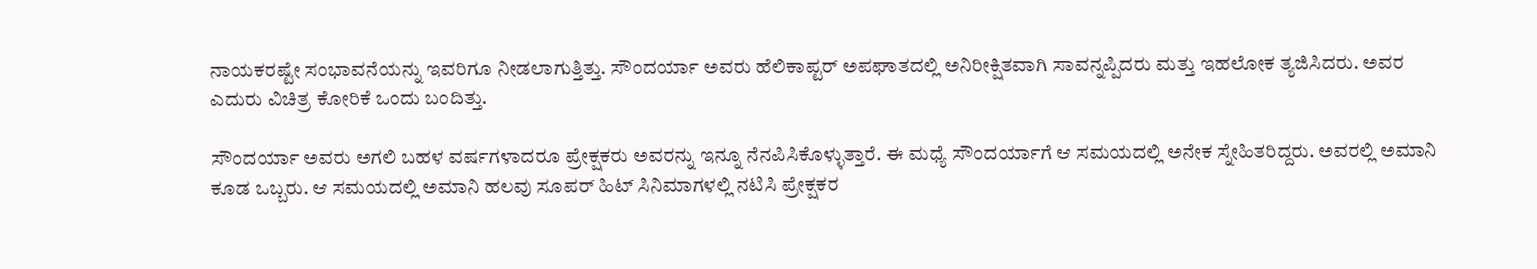ನಾಯಕರಷ್ಟೇ ಸಂಭಾವನೆಯನ್ನು ಇವರಿಗೂ ನೀಡಲಾಗುತ್ತಿತ್ತು. ಸೌಂದರ್ಯಾ ಅವರು ಹೆಲಿಕಾಪ್ಟರ್ ಅಪಘಾತದಲ್ಲಿ ಅನಿರೀಕ್ಷಿತವಾಗಿ ಸಾವನ್ನಪ್ಪಿದರು ಮತ್ತು ಇಹಲೋಕ ತ್ಯಜಿಸಿದರು. ಅವರ ಎದುರು ವಿಚಿತ್ರ ಕೋರಿಕೆ ಒಂದು ಬಂದಿತ್ತು.

ಸೌಂದರ್ಯಾ ಅವರು ಅಗಲಿ ಬಹಳ ವರ್ಷಗಳಾದರೂ ಪ್ರೇಕ್ಷಕರು ಅವರನ್ನು ಇನ್ನೂ ನೆನಪಿಸಿಕೊಳ್ಳುತ್ತಾರೆ. ಈ ಮಧ್ಯೆ ಸೌಂದರ್ಯಾಗೆ ಆ ಸಮಯದಲ್ಲಿ ಅನೇಕ ಸ್ನೇಹಿತರಿದ್ದರು. ಅವರಲ್ಲಿ ಅಮಾನಿ ಕೂಡ ಒಬ್ಬರು. ಆ ಸಮಯದಲ್ಲಿ ಅಮಾನಿ ಹಲವು ಸೂಪರ್ ಹಿಟ್ ಸಿನಿಮಾಗಳಲ್ಲಿ ನಟಿಸಿ ಪ್ರೇಕ್ಷಕರ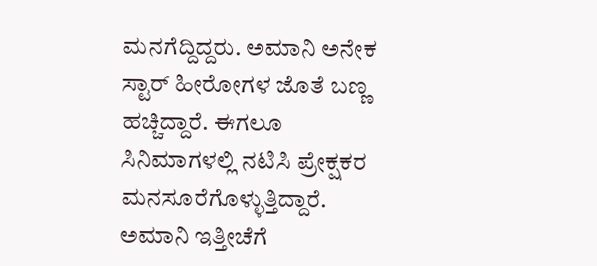ಮನಗೆದ್ದಿದ್ದರು. ಅಮಾನಿ ಅನೇಕ ಸ್ಟಾರ್ ಹೀರೋಗಳ ಜೊತೆ ಬಣ್ಣ ಹಚ್ಚಿದ್ದಾರೆ. ಈಗಲೂ ಸಿನಿಮಾಗಳಲ್ಲಿ ನಟಿಸಿ ಪ್ರೇಕ್ಷಕರ ಮನಸೂರೆಗೊಳ್ಳುತ್ತಿದ್ದಾರೆ. ಅಮಾನಿ ಇತ್ತೀಚೆಗೆ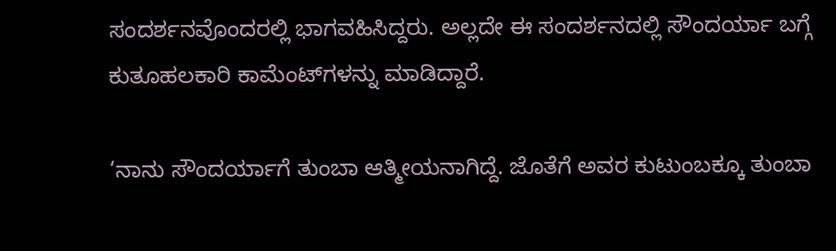ಸಂದರ್ಶನವೊಂದರಲ್ಲಿ ಭಾಗವಹಿಸಿದ್ದರು. ಅಲ್ಲದೇ ಈ ಸಂದರ್ಶನದಲ್ಲಿ ಸೌಂದರ್ಯಾ ಬಗ್ಗೆ ಕುತೂಹಲಕಾರಿ ಕಾಮೆಂಟ್‌ಗಳನ್ನು ಮಾಡಿದ್ದಾರೆ.

‘ನಾನು ಸೌಂದರ್ಯಾಗೆ ತುಂಬಾ ಆತ್ಮೀಯನಾಗಿದ್ದೆ. ಜೊತೆಗೆ ಅವರ ಕುಟುಂಬಕ್ಕೂ ತುಂಬಾ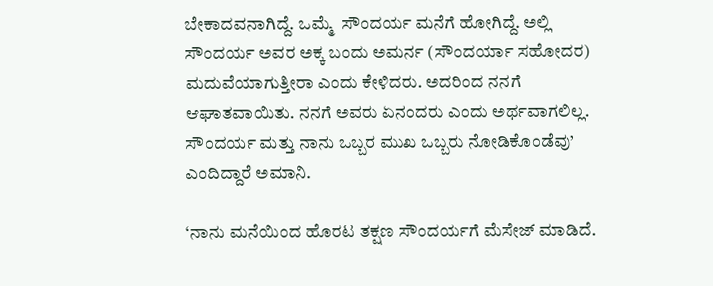ಬೇಕಾದವನಾಗಿದ್ದೆ. ಒಮ್ಮೆ  ಸೌಂದರ್ಯ ಮನೆಗೆ ಹೋಗಿದ್ದೆ. ಅಲ್ಲಿ ಸೌಂದರ್ಯ ಅವರ ಅಕ್ಕ ಬಂದು ಅಮರ್ನ (ಸೌಂದರ್ಯಾ ಸಹೋದರ) ಮದುವೆಯಾಗುತ್ತೀರಾ ಎಂದು ಕೇಳಿದರು. ಅದರಿಂದ ನನಗೆ ಆಘಾತವಾಯಿತು. ನನಗೆ ಅವರು ಏನಂದರು ಎಂದು ಅರ್ಥವಾಗಲಿಲ್ಲ. ಸೌಂದರ್ಯ ಮತ್ತು ನಾನು ಒಬ್ಬರ ಮುಖ ಒಬ್ಬರು ನೋಡಿಕೊಂಡೆವು’ ಎಂದಿದ್ದಾರೆ ಅಮಾನಿ.

‘ನಾನು ಮನೆಯಿಂದ ಹೊರಟ ತಕ್ಷಣ ಸೌಂದರ್ಯಗೆ ಮೆಸೇಜ್ ಮಾಡಿದೆ.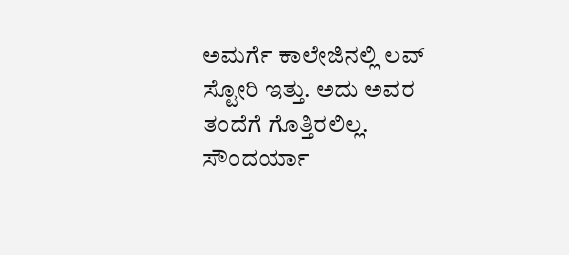ಅಮರ್ಗೆ ಕಾಲೇಜಿನಲ್ಲಿ ಲವ್ ಸ್ಟೋರಿ ಇತ್ತು. ಅದು ಅವರ ತಂದೆಗೆ ಗೊತ್ತಿರಲಿಲ್ಲ. ಸೌಂದರ್ಯಾ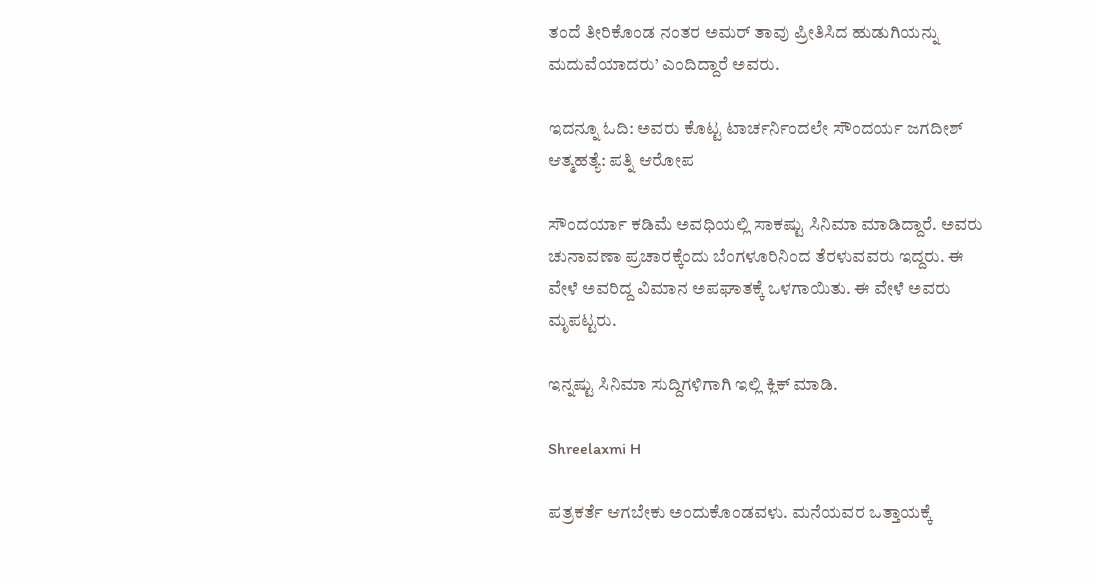ತಂದೆ ತೀರಿಕೊಂಡ ನಂತರ ಅಮರ್ ತಾವು ಪ್ರೀತಿಸಿದ ಹುಡುಗಿಯನ್ನು ಮದುವೆಯಾದರು’ ಎಂದಿದ್ದಾರೆ ಅವರು.

ಇದನ್ನೂ ಓದಿ: ಅವರು ಕೊಟ್ಟ ಟಾರ್ಚರ್ನಿಂದಲೇ ಸೌಂದರ್ಯ ಜಗದೀಶ್ ಆತ್ಮಹತ್ಯೆ: ಪತ್ನಿ ಆರೋಪ

ಸೌಂದರ್ಯಾ ಕಡಿಮೆ ಅವಧಿಯಲ್ಲಿ ಸಾಕಷ್ಟು ಸಿನಿಮಾ ಮಾಡಿದ್ದಾರೆ. ಅವರು ಚುನಾವಣಾ ಪ್ರಚಾರಕ್ಕೆಂದು ಬೆಂಗಳೂರಿನಿಂದ ತೆರಳುವವರು ಇದ್ದರು. ಈ ವೇಳೆ ಅವರಿದ್ದ ವಿಮಾನ ಅಪಘಾತಕ್ಕೆ ಒಳಗಾಯಿತು. ಈ ವೇಳೆ ಅವರು ಮೃಪಟ್ಟರು.

ಇನ್ನಷ್ಟು ಸಿನಿಮಾ ಸುದ್ದಿಗಳಿಗಾಗಿ ಇಲ್ಲಿ ಕ್ಲಿಕ್ ಮಾಡಿ.

Shreelaxmi H

ಪತ್ರಕರ್ತೆ ಆಗಬೇಕು ಅಂದುಕೊಂಡವಳು. ಮನೆಯವರ ಒತ್ತಾಯಕ್ಕೆ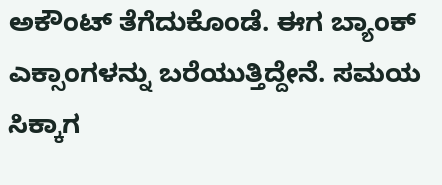ಅಕೌಂಟ್ ತೆಗೆದುಕೊಂಡೆ. ಈಗ ಬ್ಯಾಂಕ್ ಎಕ್ಸಾಂಗಳನ್ನು ಬರೆಯುತ್ತಿದ್ದೇನೆ. ಸಮಯ ಸಿಕ್ಕಾಗ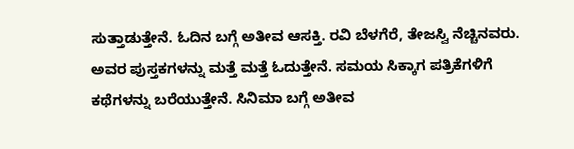ಸುತ್ತಾಡುತ್ತೇನೆ. ಓದಿನ ಬಗ್ಗೆ ಅತೀವ ಆಸಕ್ತಿ. ರವಿ ಬೆಳಗೆರೆ, ತೇಜಸ್ವಿ ನೆಚ್ಚಿನವರು. ಅವರ ಪುಸ್ತಕಗಳನ್ನು ಮತ್ತೆ ಮತ್ತೆ ಓದುತ್ತೇನೆ. ಸಮಯ ಸಿಕ್ಕಾಗ ಪತ್ರಿಕೆಗಳಿಗೆ ಕಥೆಗಳನ್ನು ಬರೆಯುತ್ತೇನೆ. ಸಿನಿಮಾ ಬಗ್ಗೆ ಅತೀವ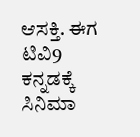ಆಸಕ್ತಿ. ಈಗ ಟಿವಿ9 ಕನ್ನಡಕ್ಕೆ ಸಿನಿಮಾ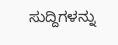ಸುದ್ದಿಗಳನ್ನು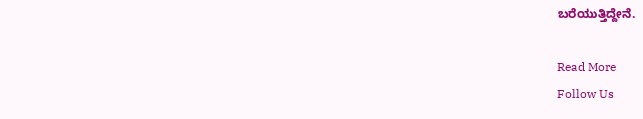ಬರೆಯುತ್ತಿದ್ದೇನೆ.

Read More
Follow Us